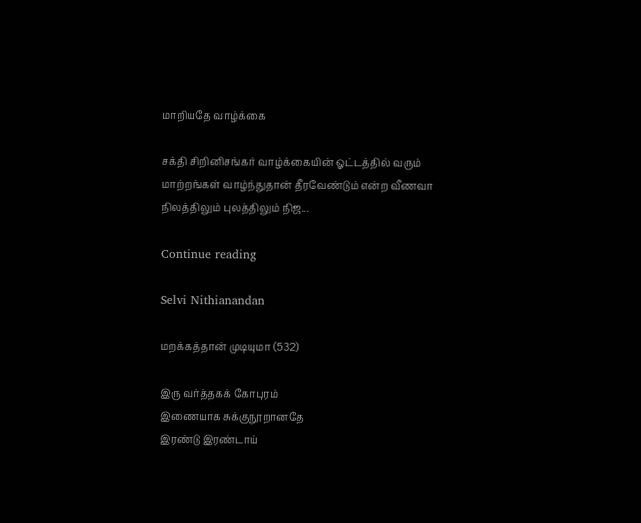மாறியதே வாழ்க்கை

சக்தி சிறினிசங்கர் வாழ்க்கையின் ஓட்டத்தில் வரும் மாற்றங்கள் வாழ்ந்துதான் தீரவேண்டும் என்ற வீணவா நிலத்திலும் புலத்திலும் நிஜ...

Continue reading

Selvi Nithianandan

மறக்கத்தான் முடியுமா (532)

இரு வர்த்தகக் கோபுரம்
இணையாக சுக்குநூறானதே
இரண்டு இரண்டாய்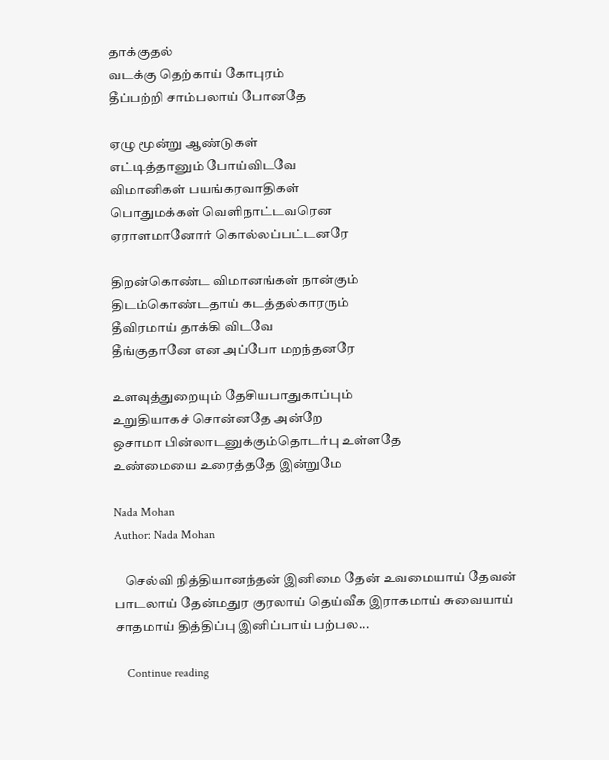தாக்குதல்
வடக்கு தெற்காய் கோபுரம்
தீப்பற்றி சாம்பலாய் போனதே

ஏழு மூன்று ஆண்டுகள்
எட்டித்தானும் போய்விடவே
விமானிகள் பயங்கரவாதிகள்
பொதுமக்கள் வெளிநாட்டவரென
ஏராளமானோர் கொல்லப்பட்டனரே

திறன்கொண்ட விமானங்கள் நான்கும்
திடம்கொண்டதாய் கடத்தல்காரரும்
தீவிரமாய் தாக்கி விடவே
தீங்குதானே என அப்போ மறந்தனரே

உளவுத்துறையும் தேசியபாதுகாப்பும்
உறுதியாகச் சொன்னதே அன்றே
ஒசாமா பின்லாடனுக்கும்தொடர்பு உள்ளதே
உண்மையை உரைத்ததே இன்றுமே

Nada Mohan
Author: Nada Mohan

    செல்வி நித்தியானந்தன் இனிமை தேன் உவமையாய் தேவன் பாடலாய் தேன்மதுர குரலாய் தெய்வீக இராகமாய் சுவையாய் சாதமாய் தித்திப்பு இனிப்பாய் பற்பல...

    Continue reading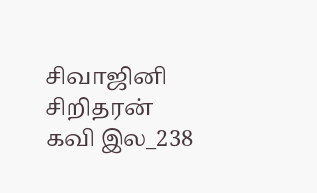சிவாஜினி சிறிதரன் கவி இல_238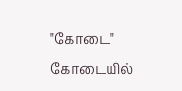"கோடை" கோடையில்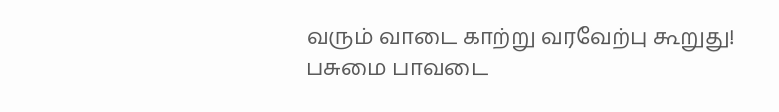வரும் வாடை காற்று வரவேற்பு கூறுது! பசுமை பாவடை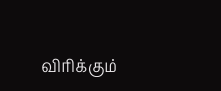விரிக்கும்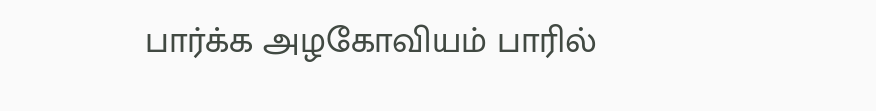பார்க்க அழகோவியம் பாரில்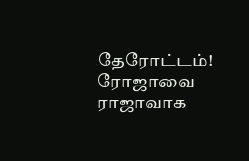தேரோட்டம்! ரோஜாவை ராஜாவாக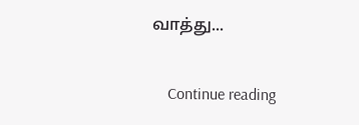வாத்து...

    Continue reading